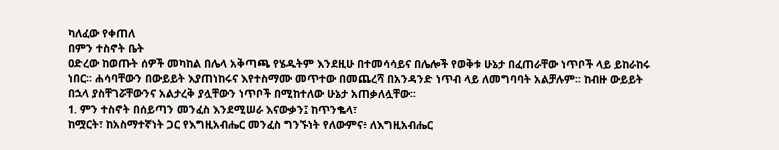ካለፈው የቀጠለ
በምን ተስኖት ቤት
ዐድረው ከወጡት ሰዎች መካከል በሌላ አቅጣጫ የሄዱትም እንደዚሁ በተመሳሳይና በሌሎች የወቅቱ ሁኔታ በፈጠራቸው ነጥቦች ላይ ይከራከሩ
ነበር፡፡ ሐሳባቸውን በውይይት እያጠነከሩና እየተስማሙ መጥተው በመጨረሻ በአንዳንድ ነጥብ ላይ ለመግባባት አልቻሉም፡፡ ከብዙ ውይይት
በኋላ ያስቸገሯቸውንና አልታረቅ ያሏቸውን ነጥቦች በሚከተለው ሁኔታ አጠቃለሏቸው፡፡
1. ምን ተስኖት በሰይጣን መንፈስ እንደሚሠራ እናውቃን፤ ከጥንቈላ፣
ከሟርት፣ ከአስማተኛነት ጋር የእግዚአብሔር መንፈስ ግንኙነት የለውምና፥ ለእግዚአብሔር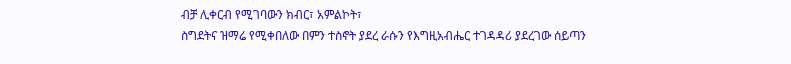ብቻ ሊቀርብ የሚገባውን ክብር፣ አምልኮት፣
ስግደትና ዝማሬ የሚቀበለው በምን ተስኖት ያደረ ራሱን የእግዚአብሔር ተገዳዳሪ ያደረገው ሰይጣን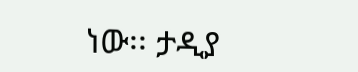ነው፡፡ ታዲያ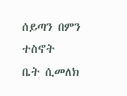ሰይጣን በምን ተስኖት
ቤት ሲመለክ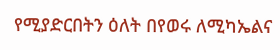የሚያድርበትን ዕለት በየወሩ ለሚካኤልና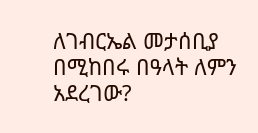ለገብርኤል መታሰቢያ በሚከበሩ በዓላት ለምን አደረገው?